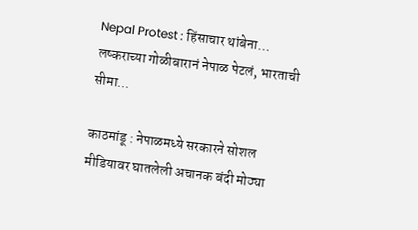Nepal Protest : हिंसाचार थांबेना… लष्कराच्या गोळीबारानं नेपाळ पेटलं, भारताची सीमा...

काठमांडू : नेपाळमध्ये सरकारने सोशल मीडियावर घातलेली अचानक बंदी मोठ्या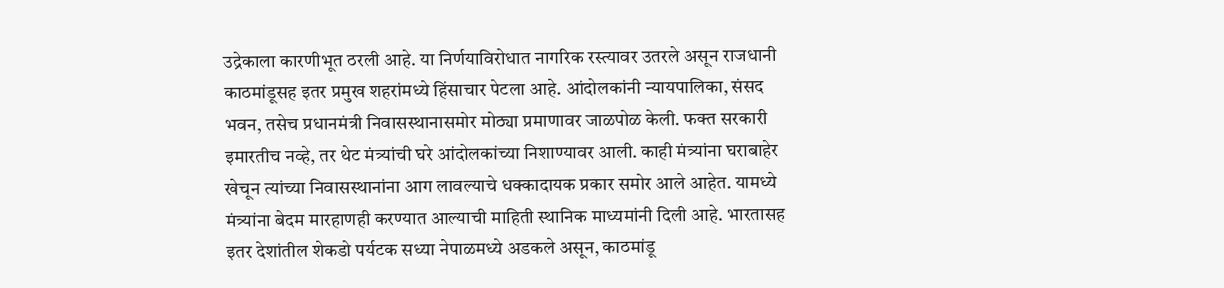उद्रेकाला कारणीभूत ठरली आहे. या निर्णयाविरोधात नागरिक रस्त्यावर उतरले असून राजधानी काठमांडूसह इतर प्रमुख शहरांमध्ये हिंसाचार पेटला आहे. आंदोलकांनी न्यायपालिका, संसद भवन, तसेच प्रधानमंत्री निवासस्थानासमोर मोठ्या प्रमाणावर जाळपोळ केली. फक्त सरकारी इमारतीच नव्हे, तर थेट मंत्र्यांची घरे आंदोलकांच्या निशाण्यावर आली. काही मंत्र्यांना घराबाहेर खेचून त्यांच्या निवासस्थानांना आग लावल्याचे धक्कादायक प्रकार समोर आले आहेत. यामध्ये मंत्र्यांना बेदम मारहाणही करण्यात आल्याची माहिती स्थानिक माध्यमांनी दिली आहे. भारतासह इतर देशांतील शेकडो पर्यटक सध्या नेपाळमध्ये अडकले असून, काठमांडू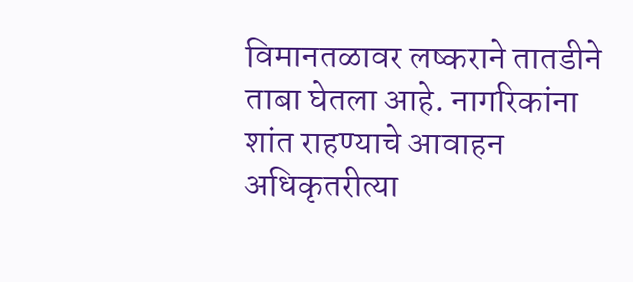विमानतळावर लष्कराने तातडीने ताबा घेतला आहे. नागरिकांना शांत राहण्याचे आवाहन अधिकृतरीत्या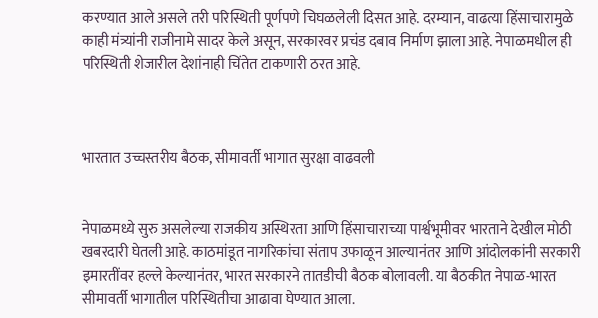करण्यात आले असले तरी परिस्थिती पूर्णपणे चिघळलेली दिसत आहे. दरम्यान, वाढत्या हिंसाचारामुळे काही मंत्र्यांनी राजीनामे सादर केले असून, सरकारवर प्रचंड दबाव निर्माण झाला आहे. नेपाळमधील ही परिस्थिती शेजारील देशांनाही चिंतेत टाकणारी ठरत आहे.



भारतात उच्चस्तरीय बैठक, सीमावर्ती भागात सुरक्षा वाढवली


नेपाळमध्ये सुरु असलेल्या राजकीय अस्थिरता आणि हिंसाचाराच्या पार्श्वभूमीवर भारताने देखील मोठी खबरदारी घेतली आहे. काठमांडूत नागरिकांचा संताप उफाळून आल्यानंतर आणि आंदोलकांनी सरकारी इमारतींवर हल्ले केल्यानंतर, भारत सरकारने तातडीची बैठक बोलावली. या बैठकीत नेपाळ-भारत सीमावर्ती भागातील परिस्थितीचा आढावा घेण्यात आला.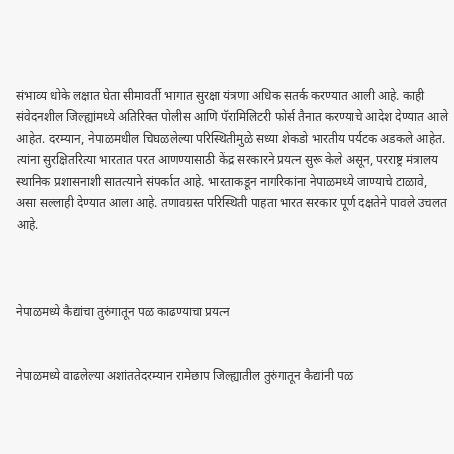संभाव्य धोके लक्षात घेता सीमावर्ती भागात सुरक्षा यंत्रणा अधिक सतर्क करण्यात आली आहे. काही संवेदनशील जिल्ह्यांमध्ये अतिरिक्त पोलीस आणि पॅरामिलिटरी फोर्स तैनात करण्याचे आदेश देण्यात आले आहेत. दरम्यान, नेपाळमधील चिघळलेल्या परिस्थितीमुळे सध्या शेकडो भारतीय पर्यटक अडकले आहेत. त्यांना सुरक्षितरित्या भारतात परत आणण्यासाठी केंद्र सरकारने प्रयत्न सुरू केले असून, परराष्ट्र मंत्रालय स्थानिक प्रशासनाशी सातत्याने संपर्कात आहे. भारताकडून नागरिकांना नेपाळमध्ये जाण्याचे टाळावे, असा सल्लाही देण्यात आला आहे. तणावग्रस्त परिस्थिती पाहता भारत सरकार पूर्ण दक्षतेने पावले उचलत आहे.



नेपाळमध्ये कैद्यांचा तुरुंगातून पळ काढण्याचा प्रयत्न


नेपाळमध्ये वाढलेल्या अशांततेदरम्यान रामेछाप जिल्ह्यातील तुरुंगातून कैद्यांनी पळ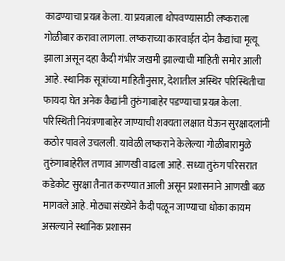काढण्याचा प्रयत्न केला. या प्रयत्नाला थोपवण्यासाठी लष्कराला गोळीबार करावा लागला. लष्कराच्या कारवाईत दोन कैद्यांचा मृत्यू झाला असून दहा कैदी गंभीर जखमी झाल्याची माहिती समोर आली आहे. स्थानिक सूत्रांच्या माहितीनुसार, देशातील अस्थिर परिस्थितीचा फायदा घेत अनेक कैद्यांनी तुरुंगाबाहेर पडण्याचा प्रयत्न केला. परिस्थिती नियंत्रणाबाहेर जाण्याची शक्यता लक्षात घेऊन सुरक्षादलांनी कठोर पावले उचलली. यावेळी लष्कराने केलेल्या गोळीबारामुळे तुरुंगाबाहेरील तणाव आणखी वाढला आहे. सध्या तुरुंग परिसरात कडेकोट सुरक्षा तैनात करण्यात आली असून प्रशासनाने आणखी बळ मागवले आहे. मोठ्या संख्येने कैदी पळून जाण्याचा धोका कायम असल्याने स्थानिक प्रशासन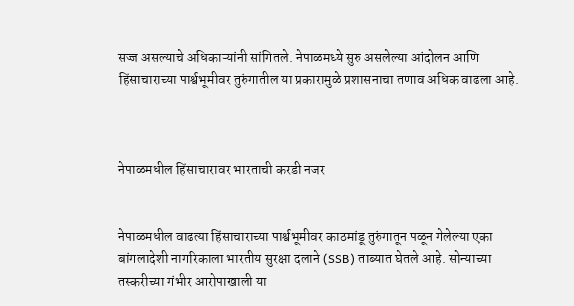सज्ज असल्याचे अधिकाऱ्यांनी सांगितले. नेपाळमध्ये सुरु असलेल्या आंदोलन आणि हिंसाचाराच्या पार्श्वभूमीवर तुरुंगातील या प्रकारामुळे प्रशासनाचा तणाव अधिक वाढला आहे.



नेपाळमधील हिंसाचारावर भारताची करडी नजर


नेपाळमधील वाढत्या हिंसाचाराच्या पार्श्वभूमीवर काठमांडू तुरुंगातून पळून गेलेल्या एका बांगलादेशी नागरिकाला भारतीय सुरक्षा दलाने (SSB) ताब्यात घेतले आहे. सोन्याच्या तस्करीच्या गंभीर आरोपाखाली या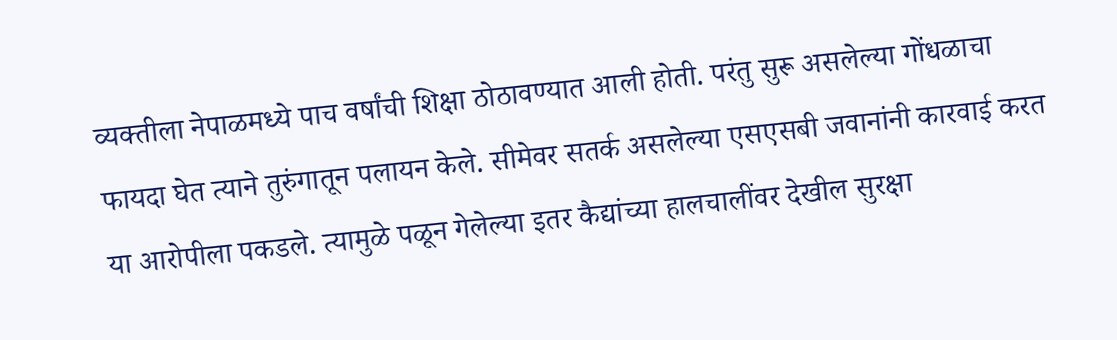व्यक्तीला नेपाळमध्ये पाच वर्षांची शिक्षा ठोठावण्यात आली होती. परंतु सुरू असलेल्या गोंधळाचा फायदा घेत त्याने तुरुंगातून पलायन केले. सीमेवर सतर्क असलेल्या एसएसबी जवानांनी कारवाई करत या आरोपीला पकडले. त्यामुळे पळून गेलेल्या इतर कैद्यांच्या हालचालींवर देखील सुरक्षा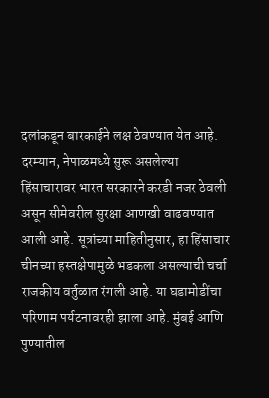दलांकडून बारकाईने लक्ष ठेवण्यात येत आहे. दरम्यान, नेपाळमध्ये सुरू असलेल्या हिंसाचारावर भारत सरकारने करडी नजर ठेवली असून सीमेवरील सुरक्षा आणखी वाढवण्यात आली आहे. सूत्रांच्या माहितीनुसार, हा हिंसाचार चीनच्या हस्तक्षेपामुळे भडकला असल्याची चर्चा राजकीय वर्तुळात रंगली आहे. या घडामोडींचा परिणाम पर्यटनावरही झाला आहे. मुंबई आणि पुण्यातील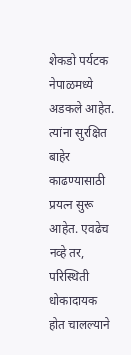शेकडो पर्यटक नेपाळमध्ये अडकले आहेत. त्यांना सुरक्षित बाहेर काढण्यासाठी प्रयत्न सुरू आहेत. एवढेच नव्हे तर, परिस्थिती धोकादायक होत चालल्याने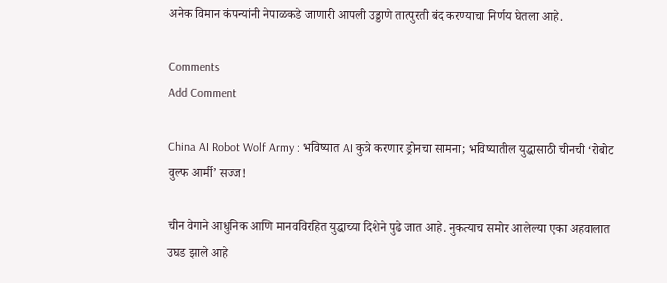अनेक विमान कंपन्यांनी नेपाळकडे जाणारी आपली उड्डाणे तात्पुरती बंद करण्याचा निर्णय घेतला आहे.

Comments
Add Comment

China AI Robot Wolf Army : भविष्यात AI कुत्रे करणार ड्रोनचा सामना; भविष्यातील युद्धासाठी चीनची ‘रोबोट वुल्फ आर्मी’ सज्ज!

चीन वेगाने आधुनिक आणि मानवविरहित युद्धाच्या दिशेने पुढे जात आहे. नुकत्याच समोर आलेल्या एका अहवालात उघड झाले आहे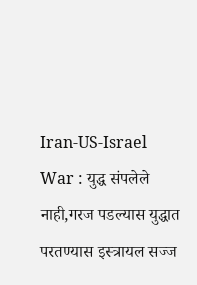Iran-US-Israel War : युद्ध संपलेले नाही,गरज पडल्यास युद्धात परतण्यास इस्त्रायल सज्ज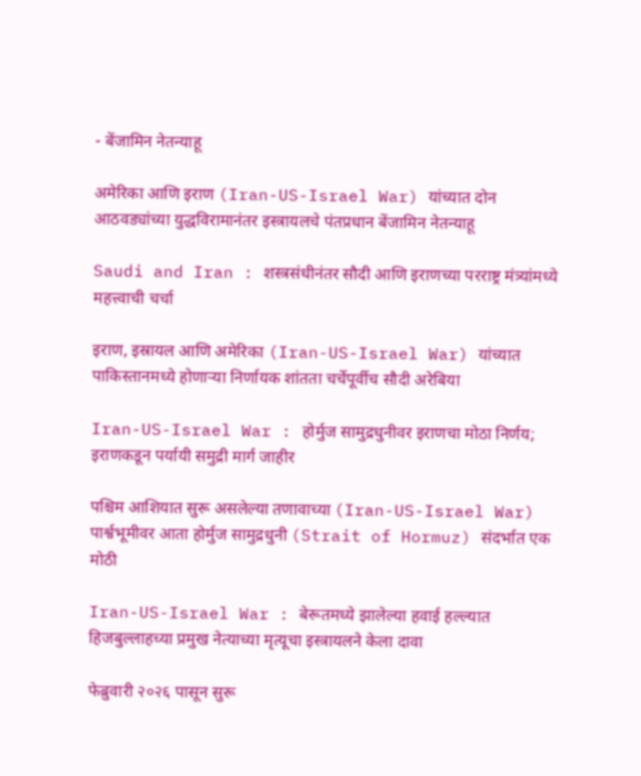- बेंजामिन नेतन्याहू

अमेरिका आणि इराण (Iran-US-Israel War) यांच्यात दोन आठवड्यांच्या युद्धविरामानंतर इस्त्रायलचे पंतप्रधान बेंजामिन नेतन्याहू

Saudi and Iran : शस्त्रसंधीनंतर सौदी आणि इराणच्या परराष्ट्र मंत्र्यांमध्ये महत्त्वाची चर्चा

इराण, इस्रायल आणि अमेरिका (Iran-US-Israel War) यांच्यात पाकिस्तानमध्ये होणाऱ्या निर्णायक शांतता चर्चेपूर्वीच सौदी अरेबिया

Iran-US-Israel War : होर्मुज सामुद्रधुनीवर इराणचा मोठा निर्णय; इराणकडून पर्यायी समुद्री मार्ग जाहीर

पश्चिम आशियात सुरू असलेल्या तणावाच्या (Iran-US-Israel War) पार्श्वभूमीवर आता होर्मुज सामुद्रधुनी (Strait of Hormuz) संदर्भात एक मोठी

Iran-US-Israel War : बेरूतमध्ये झालेल्या हवाई हल्ल्यात हिजबुल्लाहच्या प्रमुख नेत्याच्या मृत्यूचा इस्त्रायलने केला दावा

फेब्रुवारी २०२६ पासून सुरू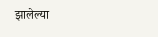झालेल्या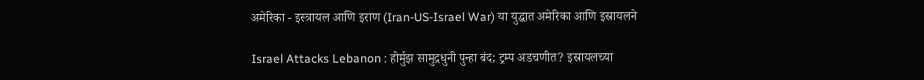अमेरिका - इस्त्रायल आणि इराण (Iran-US-Israel War) या युद्धात अमेरिका आणि इस्रायलने

Israel Attacks Lebanon : होर्मुझ सामुद्रधुनी पुन्हा बंद; ट्रम्प अडचणीत? इस्रायलच्या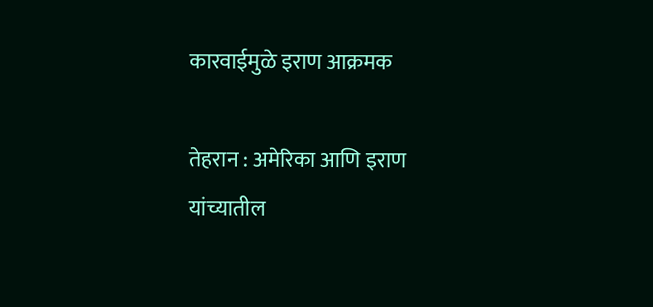कारवाईमुळे इराण आक्रमक

तेहरान : अमेरिका आणि इराण यांच्यातील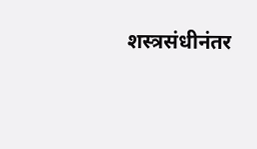शस्त्रसंधीनंतर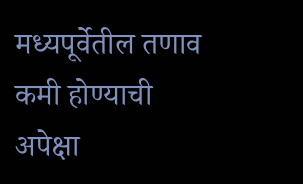मध्यपूर्वेतील तणाव कमी होण्याची अपेक्षा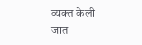व्यक्त केली जात